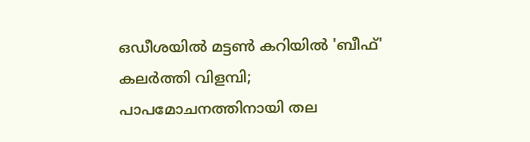ഒഡീശയിൽ മട്ടൺ കറിയിൽ 'ബീഫ്' കലർത്തി വിളമ്പി; പാപമോചനത്തിനായി തല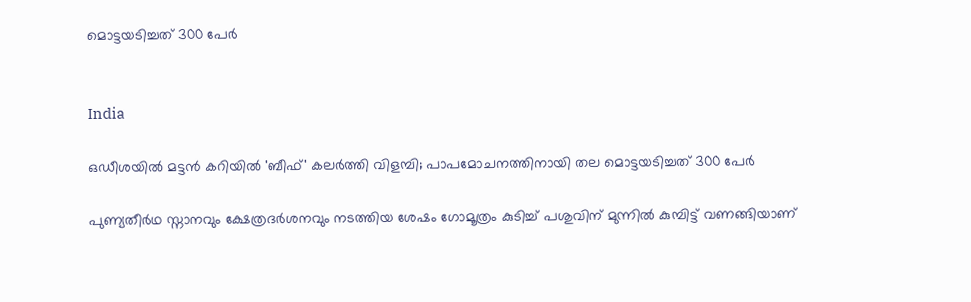മൊട്ടയടിച്ചത് 300 പേർ


India

ഒഡീശയിൽ മട്ടൻ കറിയിൽ 'ബീഫ്' കലർത്തി വിളമ്പി; പാപമോചനത്തിനായി തല മൊട്ടയടിച്ചത് 300 പേർ

പുണ്യതീർഥ സ്നാനവും ക്ഷേത്രദർശനവും നടത്തിയ ശേഷം ഗോമൂത്രം കുടിച്ച് പശുവിന് മുന്നിൽ കുമ്പിട്ട് വണങ്ങിയാണ്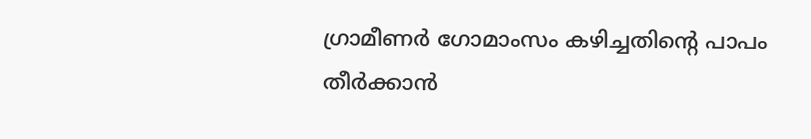ഗ്രാമീണർ ഗോമാംസം കഴിച്ചതിന്‍റെ പാപം തീർക്കാൻ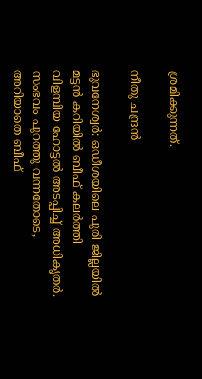ശ്രമിക്കുന്നത്.

നീതു ചന്ദ്രൻ

ഭുവനേശ്വർ: ഒഡീശയിലെ പുരി ജില്ലയിൽ മട്ടൻ കറിയിൽ ബീഫ് കലർത്തി വിളമ്പിയ ഹോട്ടൽ അടപ്പിച്ച് അധികൃതർ. സംഭവം പുറത്തു വന്നതോടെ, അറിയാതെ ബീഫ്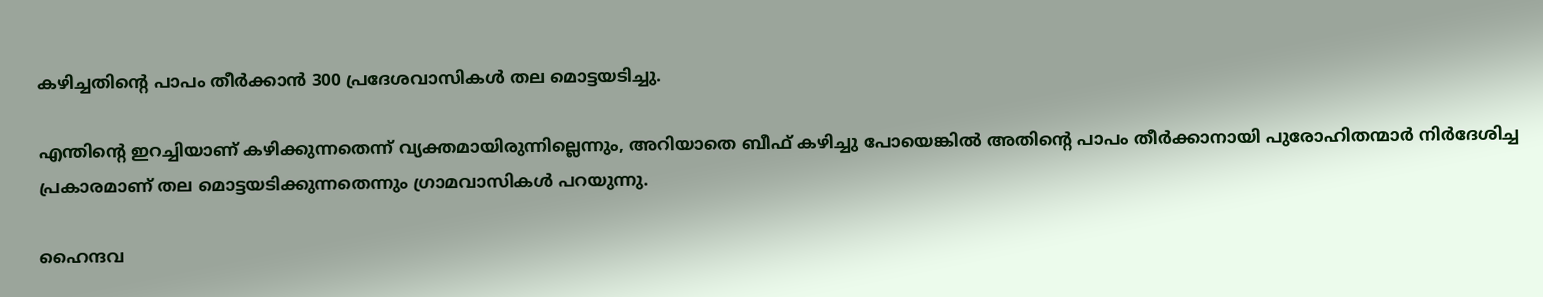കഴിച്ചതിന്‍റെ പാപം തീർക്കാൻ 300 പ്രദേശവാസികൾ തല മൊട്ടയടിച്ചു.

എന്തിന്‍റെ ഇറച്ചിയാണ് കഴിക്കുന്നതെന്ന് വ്യക്തമായിരുന്നില്ലെന്നും, അറിയാതെ ബീഫ് കഴിച്ചു പോയെങ്കിൽ അതിന്‍റെ പാപം തീർക്കാനായി പുരോഹിതന്മാർ നിർദേശിച്ച പ്രകാരമാണ് തല മൊട്ടയടിക്കുന്നതെന്നും ഗ്രാമവാസികൾ പറയുന്നു.

ഹൈന്ദവ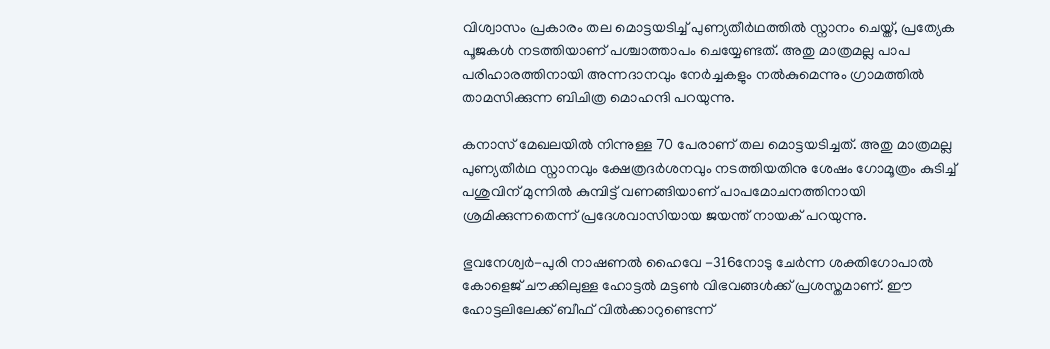വിശ്വാസം പ്രകാരം തല മൊട്ടയടിച്ച് പുണ്യതീർഥത്തിൽ സ്നാനം ചെയ്ത്, പ്രത്യേക പൂജകൾ നടത്തിയാണ് പശ്ചാത്താപം ചെയ്യേണ്ടത്. അതു മാത്രമല്ല പാപ പരിഹാരത്തിനായി അന്നദാനവും നേർച്ചകളും നൽകുമെന്നും ഗ്രാമത്തിൽ താമസിക്കുന്ന ബിചിത്ര മൊഹന്ദി പറയുന്നു.

കനാസ് മേഖലയിൽ നിന്നുള്ള 70 പേരാണ് തല മൊട്ടയടിച്ചത്. അതു മാത്രമല്ല പുണ്യതീർഥ സ്നാനവും ക്ഷേത്രദർശനവും നടത്തിയതിനു ശേഷം ഗോമൂത്രം കുടിച്ച് പശുവിന് മുന്നിൽ കുമ്പിട്ട് വണങ്ങിയാണ് പാപമോചനത്തിനായി ശ്രമിക്കുന്നതെന്ന് പ്രദേശവാസിയായ ജയന്ത് നായക് പറയുന്നു.

ഭുവനേശ്വർ-പുരി നാഷണൽ ഹൈവേ -316നോടു ചേർന്ന ശക്തിഗോപാൽ കോളെജ് ചൗക്കിലുള്ള ഹോട്ടൽ മട്ടൺ വിഭവങ്ങൾക്ക് പ്രശസ്തമാണ്. ഈ ഹോട്ടലിലേക്ക് ബീഫ് വിൽക്കാറുണ്ടെന്ന്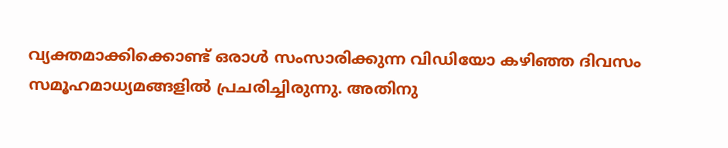വ്യക്തമാക്കിക്കൊണ്ട് ഒരാൾ സംസാരിക്കുന്ന വിഡിയോ കഴിഞ്ഞ ദിവസം സമൂഹമാധ്യമങ്ങളിൽ പ്രചരിച്ചിരുന്നു. അതിനു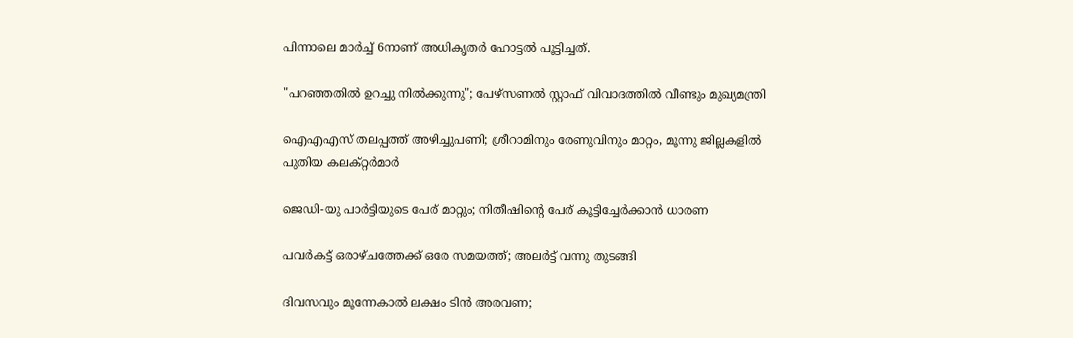പിന്നാലെ മാർച്ച് 6നാണ് അധികൃതർ ഹോട്ടൽ പൂട്ടിച്ചത്.

"പറഞ്ഞതിൽ ഉറച്ചു നിൽക്കുന്നു"; പേഴ്സണ‌ൽ സ്റ്റാഫ് വിവാദത്തിൽ വീണ്ടും മുഖ്യമന്ത്രി

ഐഎഎസ് തലപ്പത്ത് അഴിച്ചുപണി; ശ്രീറാമിനും രേണുവിനും മാറ്റം, മൂന്നു ജില്ലകളിൽ പുതിയ കലക്റ്റർമാർ

ജെഡി-യു പാർട്ടിയുടെ പേര് മാറ്റും; നിതീഷിന്‍റെ പേര് കൂട്ടിച്ചേർക്കാൻ ധാരണ

പവർകട്ട് ഒരാഴ്ചത്തേക്ക് ഒരേ സമയത്ത്; അലർട്ട് വന്നു തുടങ്ങി

ദിവസവും മൂന്നേകാൽ ലക്ഷം ടിൻ അരവണ;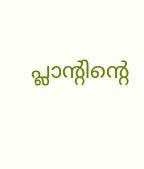പ്ലാന്‍റിന്‍റെ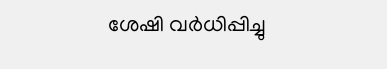ശേഷി വർധിപ്പിച്ചു